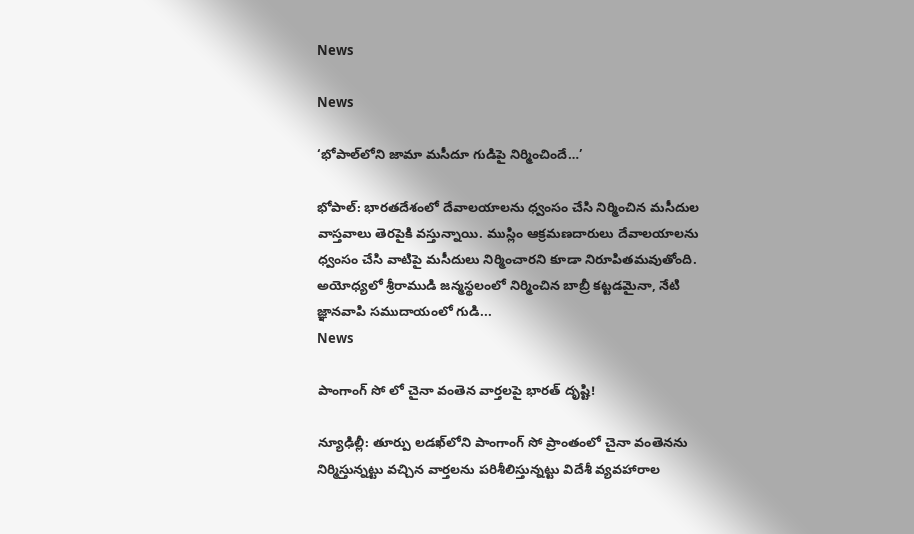News

News

‘భోపాల్‌లోని జామా మసీదూ గుడిపై నిర్మించిందే…’

భోపాల్‌: భారతదేశంలో దేవాలయాలను ధ్వంసం చేసి నిర్మించిన మసీదుల వాస్తవాలు తెరపైకి వస్తున్నాయి. ముస్లిం ఆక్రమణదారులు దేవాలయాలను ధ్వంసం చేసి వాటిపై మసీదులు నిర్మించారని కూడా నిరూపిత‌మ‌వుతోంది. అయోధ్యలో శ్రీరాముడి జన్మస్థలంలో నిర్మించిన బాబ్రీ కట్టడమైనా, నేటి జ్ఞానవాపి సముదాయంలో గుడి...
News

పాంగాంగ్ సో లో చైనా వంతెన వార్తలపై భారత్ దృష్టి!

న్యూఢిల్లీ: తూర్పు లడఖ్‌లోని పాంగాంగ్ సో ప్రాంతంలో చైనా వంతెనను నిర్మిస్తున్నట్టు వచ్చిన వార్తలను పరిశీలిస్తున్నట్టు విదేశీ వ్యవహారాల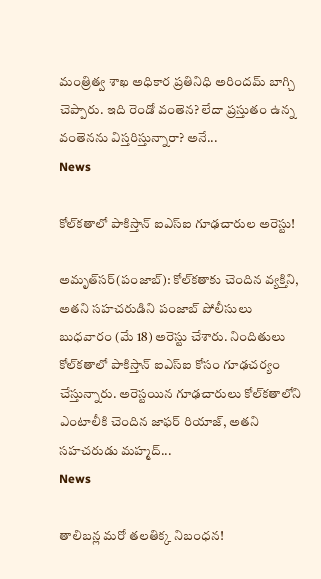మంత్రిత్వ శాఖ అధికార ప్రతినిధి అరిందమ్ బాగ్చి చెప్పారు. ఇది రెండో వంతెన? లేదా ప్రస్తుతం ఉన్న వంతెనను విస్తరిస్తున్నారా? అనే...
News

కోల్‌కతాలో పాకిస్తాన్ ఐఎస్ఐ గూఢచారుల అరెస్టు!

అమృత్‌సర్(పంజాబ్): కోల్‌కతాకు చెందిన వ్యక్తిని, అతని సహచరుడిని పంజాబ్ పోలీసులు బుధవారం (మే 18) అరెస్టు చేశారు. నిందితులు కోల్‌క‌తాలో పాకిస్తాన్ ఐఎస్ఐ కోసం గూఢ‌చ‌ర్యం చేస్తున్నారు. అరెస్టయిన గూఢచారులు కోల్‌కతాలోని ఎంటాలీకి చెందిన జాఫర్ రియాజ్, అతని సహచరుడు మహ్మద్...
News

తాలిబన్ల మరో తలతిక్క నిబంధన!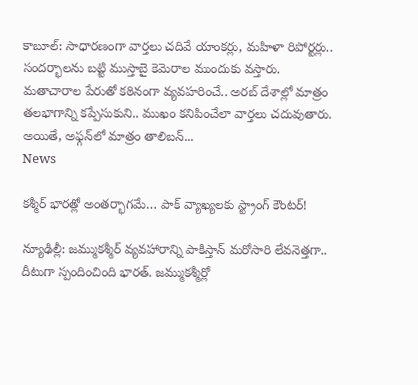కాబూల్‌: సాధారణంగా వార్తలు చదివే యాంకర్లు, మహిళా రిపోర్టర్లు.. సందర్భాలను బట్టి ముస్తాబై కెమెరాల ముందుకు వస్తారు. మతాచారాల పేరుతో కఠినంగా వ్యవహరించే.. అరబ్‌ దేశాల్లో మాత్రం తలభాగాన్ని కప్పేసుకుని.. ముఖం కనిపించేలా వార్తలు చదువుతారు. అయితే, అఫ్గన్‌లో మాత్రం తాలిబన్‌...
News

కశ్మీర్ భారత్లో అంతర్భాగమే… పాక్ వ్యాఖ్యలకు స్ట్రాంగ్ కౌంటర్!

న్యూఢిల్లీ: జమ్ముకశ్మీర్ వ్యవహారాన్ని పాకిస్తాన్ మరోసారి లేవనెత్తగా.. దీటుగా స్పందించింది భారత్. జమ్ముకశ్మీర్లో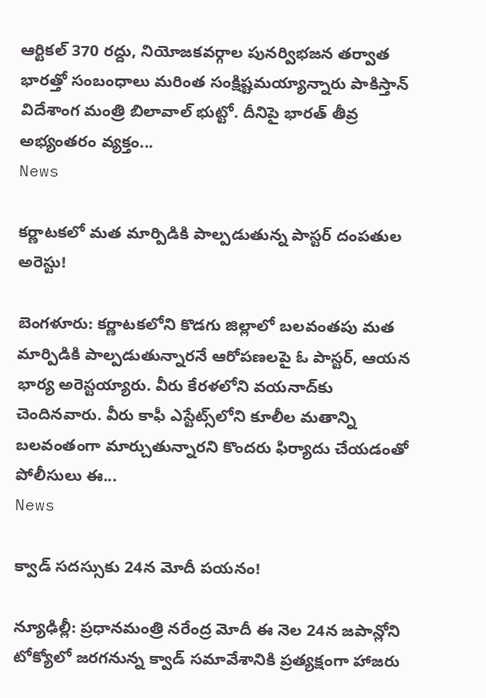ఆర్టికల్ 370 రద్దు, నియోజకవర్గాల పునర్విభజన తర్వాత భారత్తో సంబంధాలు మరింత సంక్షిష్టమయ్యాన్నారు పాకిస్తాన్ విదేశాంగ మంత్రి బిలావాల్ భుట్టో. దీనిపై భారత్ తీవ్ర అభ్యంతరం వ్యక్తం...
News

కర్ణాటకలో మత మార్పిడికి పాల్పడుతున్న పాస్టర్ దంపతుల అరెస్టు!

బెంగ‌ళూరు: కర్ణాటకలోని కొడగు జిల్లాలో బలవంతపు మత మార్పిడికి పాల్పడుతున్నారనే ఆరోపణలపై ఓ పాస్టర్, ఆయన భార్య అరెస్టయ్యారు. వీరు కేరళలోని వయనాద్‌కు చెందినవారు. వీరు కాఫీ ఎస్టేట్స్‌లోని కూలీల మతాన్ని బలవంతంగా మార్చుతున్నారని కొందరు ఫిర్యాదు చేయడంతో పోలీసులు ఈ...
News

క్వాడ్ సదస్సుకు 24న మోదీ ప‌య‌నం!

న్యూఢిల్లీ: ప్రధానమంత్రి నరేంద్ర మోదీ ఈ నెల 24న జపాన్లోని టోక్యోలో జరగనున్న క్వాడ్ సమావేశానికి ప్రత్యక్షంగా హాజరు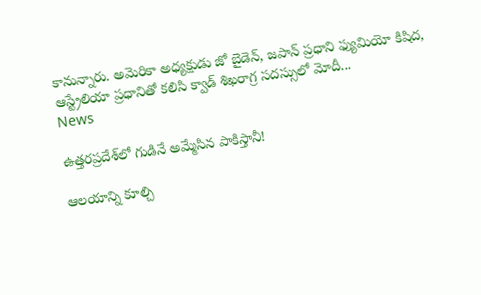కానున్నారు. అమెరికా అధ్యక్షుడు జో బైడెన్, జపాన్ ప్రధాని ఫ్యుమియో కిషిద, ఆస్ట్రేలియా ప్రధానితో కలిసి క్వాడ్ శిఖరాగ్ర సదస్సులో మోదీ...
News

ఉత్తరప్రదేశ్‌లో గుడినే అమ్మేసిన పాకిస్తానీ!

ఆలయాన్ని కూల్చి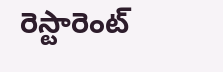రెస్టారెంట్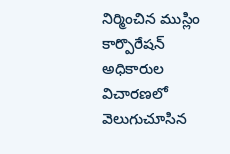నిర్మించిన ముస్లిం కార్పొరేషన్ అధికారుల విచారణలో వెలుగుచూసిన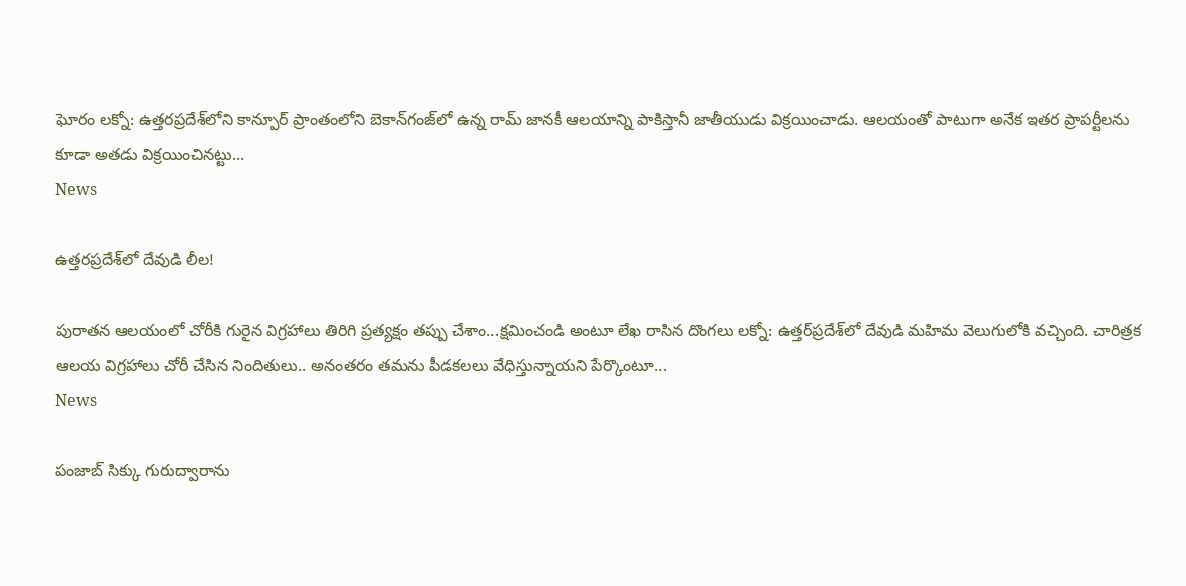ఘోరం ల‌క్నో: ఉత్తరప్రదేశ్‌లోని కాన్పూర్ ప్రాంతంలోని బెకాన్‌గంజ్‌లో ఉన్న రామ్ జానకీ ఆలయాన్ని పాకిస్తానీ జాతీయుడు విక్రయించాడు. ఆలయంతో పాటుగా అనేక ఇతర ప్రాపర్టీలను కూడా అతడు విక్రయించినట్టు...
News

ఉత్తరప్రదేశ్‌లో దేవుడి లీల!

పురాతన ఆలయంలో చోరీకి గురైన విగ్రహాలు తిరిగి ప్రత్యక్షం తప్పు చేశాం...క్షమించండి అంటూ లేఖ రాసిన దొంగలు ల‌క్నో: ఉత్తర్‌ప్రదేశ్‌లో దేవుడి మహిమ వెలుగులోకి వచ్చింది. చారిత్రక ఆలయ విగ్రహాలు చోరీ చేసిన నిందితులు.. అనంతరం తమను పీడకలలు వేధిస్తున్నాయని పేర్కొంటూ...
News

పంజాబ్‌ సిక్కు గురుద్వారాను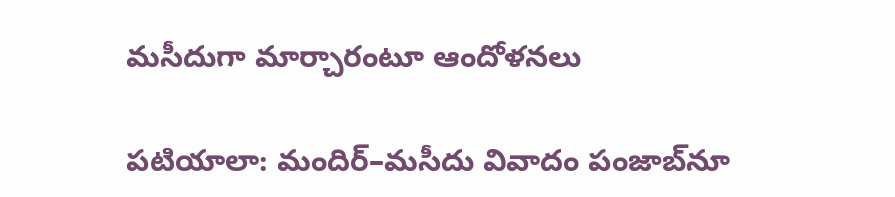మసీదుగా మార్చారంటూ ఆందోళనలు

పటియాలా: మందిర్‌–మసీదు వివాదం పంజాబ్‌నూ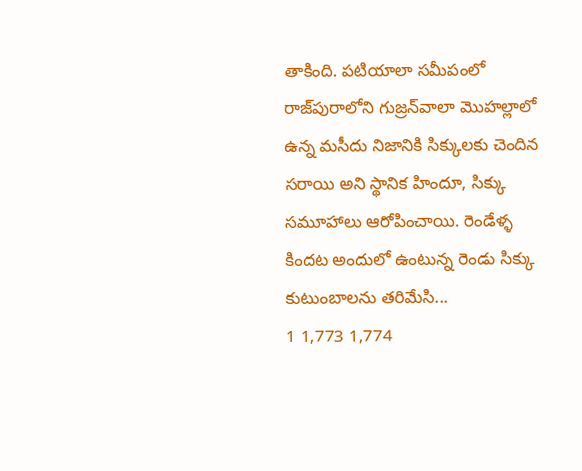తాకింది. పటియాలా సమీపంలో రాజ్‌పురాలోని గుజ్రన్‌వాలా మొహల్లాలో ఉన్న మసీదు నిజానికి సిక్కులకు చెందిన సరాయి అని స్థానిక హిందూ, సిక్కు సమూహాలు ఆరోపించాయి. రెండేళ్ళ కింద‌ట అందులో ఉంటున్న రెండు సిక్కు కుటుంబాలను తరిమేసి...
1 1,773 1,774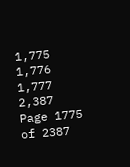1,775 1,776 1,777 2,387
Page 1775 of 2387